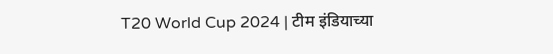T20 World Cup 2024 | टीम इंडियाच्या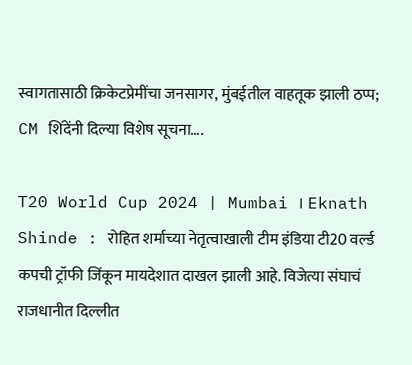स्वागतासाठी क्रिकेटप्रेमींचा जनसागर, मुंबईतील वाहतूक झाली ठप्प; CM शिंदेंनी दिल्या विशेष सूचना….

T20 World Cup 2024 | Mumbai । Eknath Shinde : रोहित शर्माच्या नेतृत्वाखाली टीम इंडिया टी20 वर्ल्ड कपची ट्रॉफी जिंकून मायदेशात दाखल झाली आहे. विजेत्या संघाचं राजधानीत दिल्लीत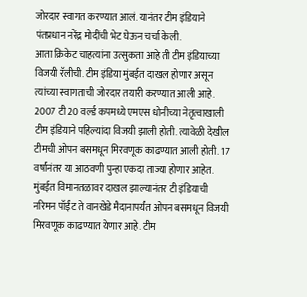जोरदार स्वागत करण्यात आलं. यानंतर टीम इंडियाने पंतप्रधान नरेंद्र मोदींची भेट घेऊन चर्चा केली.
आता क्रिकेट चाहत्यांना उत्सुकता आहे ती टीम इंडियाच्या विजयी रॅलीची. टीम इंडिया मुंबईत दाखल होणार असून त्यांच्या स्वागताची जोरदार तयारी करण्यात आली आहे.
2007 टी20 वर्ल्ड कपमध्ये एमएस धोनीच्या नेतृत्वाखाली टीम इंडियाने पहिल्यांदा विजयी झाली होती. त्यावेळी देखील टीमची ओपन बसमधून मिरवणूक काढण्यात आली होती. 17 वर्षांनंतर या आठवणी पुन्हा एकदा ताज्या होणार आहेत.
मुंबईत विमानतळावर दाखल झाल्यानंतर टी इंडियाची नरिमन पॉईंट ते वानखेडे मैदानापर्यंत ओपन बसमधून विजयी मिरवणूक काढण्यात येणार आहे. टीम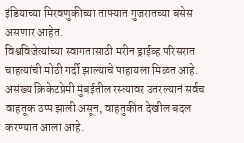इंडियाच्या मिरवणुकीच्या ताफ्यात गुजरातच्या बसेस असणार आहेत.
विश्वविजेत्यांच्या स्वागतासाठी मरीन ड्राईव्ह परिसरात चाहत्यांची मोठी गर्दी झाल्याचे पाहायला मिळत आहे. असंख्य क्रिकेटप्रेमी मुंबईतील रस्त्यावर उतरल्यानं सर्वच वाहतूक ठप्प झाली असून, वाहतुकीत देखील बदल करण्यात आला आहे.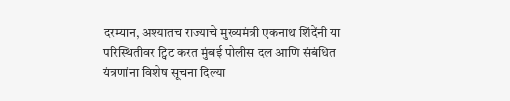दरम्यान, अश्यातच राज्याचे मुख्यमंत्री एकनाथ शिंदेंनी या परिस्थितीवर ट्विट करत मुंबई पोलीस दल आणि संबंधित यंत्रणांना विशेष सूचना दिल्या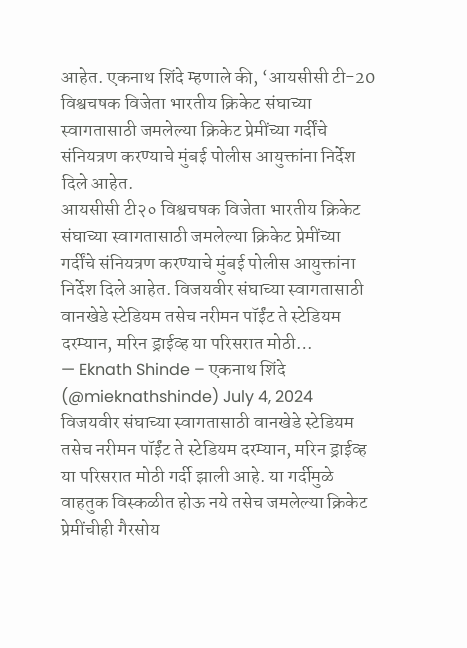आहेत. एकनाथ शिंदे म्हणाले की, ‘आयसीसी टी-20 विश्वचषक विजेता भारतीय क्रिकेट संघाच्या स्वागतासाठी जमलेल्या क्रिकेट प्रेमींच्या गर्दींचे संनियत्रण करण्याचे मुंबई पोलीस आयुक्तांना निर्देश दिले आहेत.
आयसीसी टी२० विश्वचषक विजेता भारतीय क्रिकेट संघाच्या स्वागतासाठी जमलेल्या क्रिकेट प्रेमींच्या गर्दींचे संनियत्रण करण्याचे मुंबई पोलीस आयुक्तांना निर्देश दिले आहेत. विजयवीर संघाच्या स्वागतासाठी वानखेडे स्टेडियम तसेच नरीमन पॉईंट ते स्टेडियम दरम्यान, मरिन ड्राईव्ह या परिसरात मोठी…
— Eknath Shinde – एकनाथ शिंदे (@mieknathshinde) July 4, 2024
विजयवीर संघाच्या स्वागतासाठी वानखेडे स्टेडियम तसेच नरीमन पॉईंट ते स्टेडियम दरम्यान, मरिन ड्राईव्ह या परिसरात मोठी गर्दी झाली आहे. या गर्दीमुळे वाहतुक विस्कळीत होऊ नये तसेच जमलेल्या क्रिकेट प्रेमींचीही गैरसोय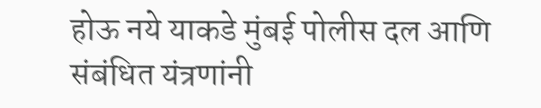होऊ नये याकडे मुंबई पोलीस दल आणि संबंधित यंत्रणांनी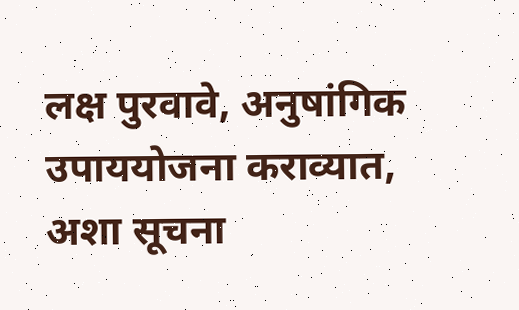लक्ष पुरवावे, अनुषांगिक उपाययोजना कराव्यात, अशा सूचना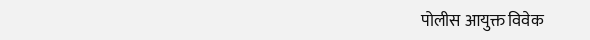पोलीस आयुक्त विवेक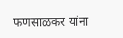फणसाळकर यांना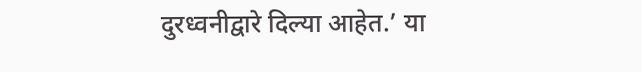दुरध्वनीद्वारे दिल्या आहेत.’ या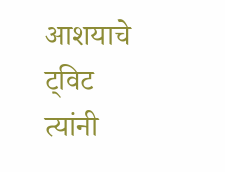आशयाचे ट्विट त्यांनी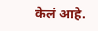केलं आहे.